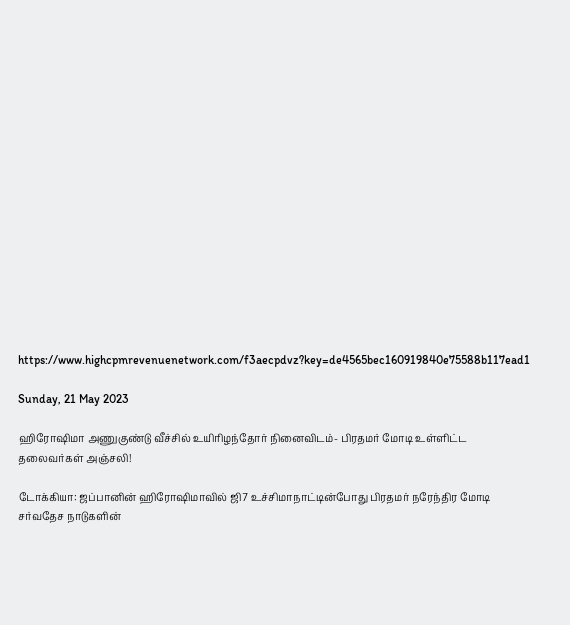https://www.highcpmrevenuenetwork.com/f3aecpdvz?key=de4565bec160919840e75588b117ead1

Sunday, 21 May 2023

ஹிரோஷிமா அணுகுண்டு வீச்சில் உயிரிழந்தோர் நினைவிடம்- பிரதமர் மோடி உள்ளிட்ட தலைவர்கள் அஞ்சலி!

டோக்கியா: ஜப்பானின் ஹிரோஷிமாவில் ஜி7 உச்சிமாநாட்டின்போது பிரதமர் நரேந்திர மோடி சர்வதேச நாடுகளின்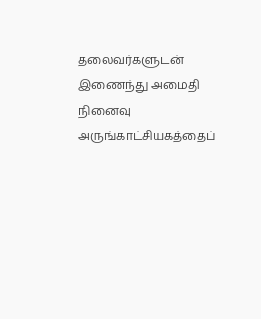தலைவர்களுடன் இணைந்து அமைதி நினைவு அருங்காட்சியகத்தைப்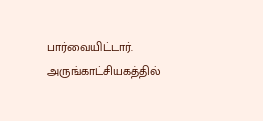பார்வையிட்டார். அருங்காட்சியகத்தில்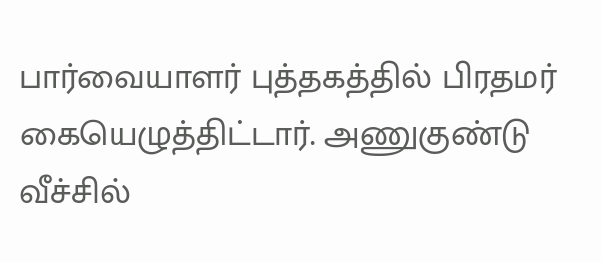பார்வையாளர் புத்தகத்தில் பிரதமர் கையெழுத்திட்டார். அணுகுண்டு வீச்சில்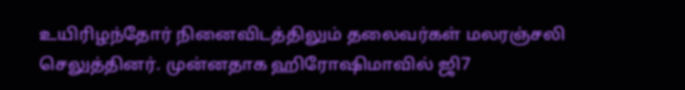உயிரிழந்தோர் நினைவிடத்திலும் தலைவர்கள் மலரஞ்சலி செலுத்தினர். முன்னதாக ஹிரோஷிமாவில் ஜி7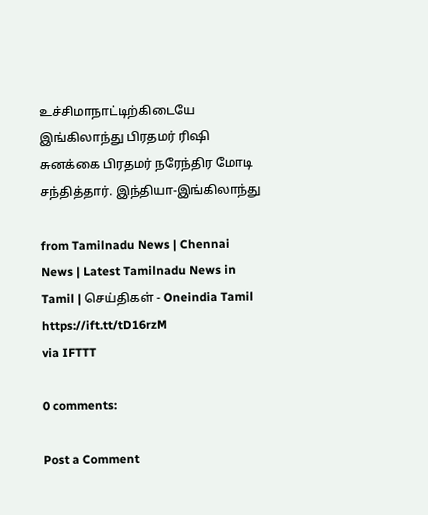உச்சிமாநாட்டிற்கிடையே இங்கிலாந்து பிரதமர் ரிஷி சுனக்கை பிரதமர் நரேந்திர மோடி சந்தித்தார். இந்தியா-இங்கிலாந்து

from Tamilnadu News | Chennai News | Latest Tamilnadu News in Tamil | செய்திகள் - Oneindia Tamil https://ift.tt/tD16rzM
via IFTTT

0 comments:

Post a Comment